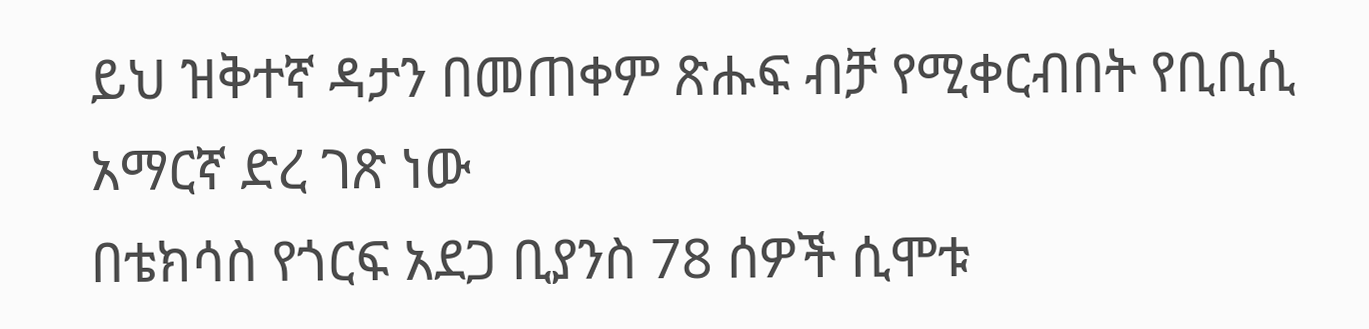ይህ ዝቅተኛ ዳታን በመጠቀም ጽሑፍ ብቻ የሚቀርብበት የቢቢሲ አማርኛ ድረ ገጽ ነው
በቴክሳስ የጎርፍ አደጋ ቢያንስ 78 ሰዎች ሲሞቱ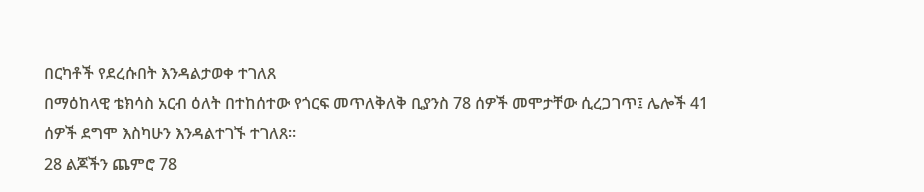በርካቶች የደረሱበት እንዳልታወቀ ተገለጸ
በማዕከላዊ ቴክሳስ አርብ ዕለት በተከሰተው የጎርፍ መጥለቅለቅ ቢያንስ 78 ሰዎች መሞታቸው ሲረጋገጥ፤ ሌሎች 41 ሰዎች ደግሞ እስካሁን እንዳልተገኙ ተገለጸ።
28 ልጆችን ጨምሮ 78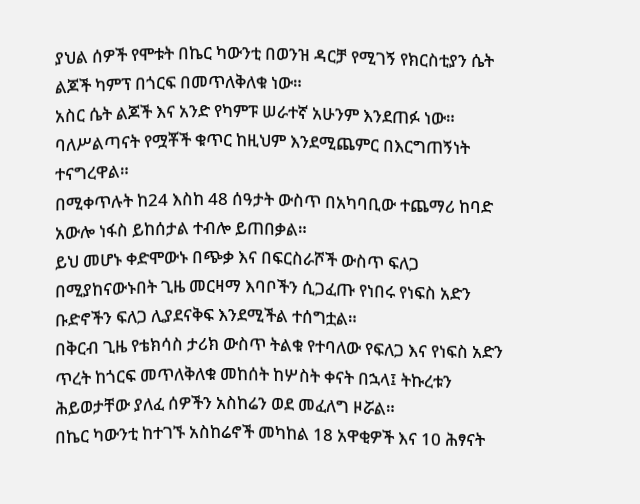ያህል ሰዎች የሞቱት በኬር ካውንቲ በወንዝ ዳርቻ የሚገኝ የክርስቲያን ሴት ልጆች ካምፕ በጎርፍ በመጥለቅለቁ ነው።
አስር ሴት ልጆች እና አንድ የካምፑ ሠራተኛ አሁንም እንደጠፉ ነው።
ባለሥልጣናት የሟቾች ቁጥር ከዚህም እንደሚጨምር በእርግጠኝነት ተናግረዋል።
በሚቀጥሉት ከ24 እስከ 48 ሰዓታት ውስጥ በአካባቢው ተጨማሪ ከባድ አውሎ ነፋስ ይከሰታል ተብሎ ይጠበቃል።
ይህ መሆኑ ቀድሞውኑ በጭቃ እና በፍርስራሾች ውስጥ ፍለጋ በሚያከናውኑበት ጊዜ መርዛማ እባቦችን ሲጋፈጡ የነበሩ የነፍስ አድን ቡድኖችን ፍለጋ ሊያደናቅፍ እንደሚችል ተሰግቷል።
በቅርብ ጊዜ የቴክሳስ ታሪክ ውስጥ ትልቁ የተባለው የፍለጋ እና የነፍስ አድን ጥረት ከጎርፍ መጥለቅለቁ መከሰት ከሦስት ቀናት በኋላ፤ ትኩረቱን ሕይወታቸው ያለፈ ሰዎችን አስከሬን ወደ መፈለግ ዞሯል።
በኬር ካውንቲ ከተገኙ አስከሬኖች መካከል 18 አዋቂዎች እና 10 ሕፃናት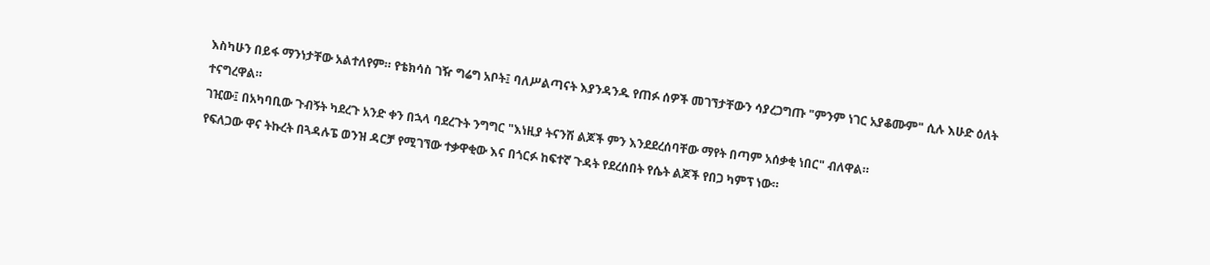እስካሁን በይፋ ማንነታቸው አልተለየም። የቴክሳስ ገዥ ግሬግ አቦት፤ ባለሥልጣናት እያንዳንዱ የጠፉ ሰዎች መገኘታቸውን ሳያረጋግጡ "ምንም ነገር አያቆሙም" ሲሉ እሁድ ዕለት ተናግረዋል።
ገዢው፤ በአካባቢው ጉብኝት ካደረጉ አንድ ቀን በኋላ ባደረጉት ንግግር "እነዚያ ትናንሽ ልጆች ምን እንደደረሰባቸው ማየት በጣም አሰቃቂ ነበር" ብለዋል።
የፍለጋው ዋና ትኩረት በጓዳሉፔ ወንዝ ዳርቻ የሚገኘው ተቃዋቂው እና በጎርፉ ከፍተኛ ጉዳት የደረሰበት የሴት ልጆች የበጋ ካምፕ ነው።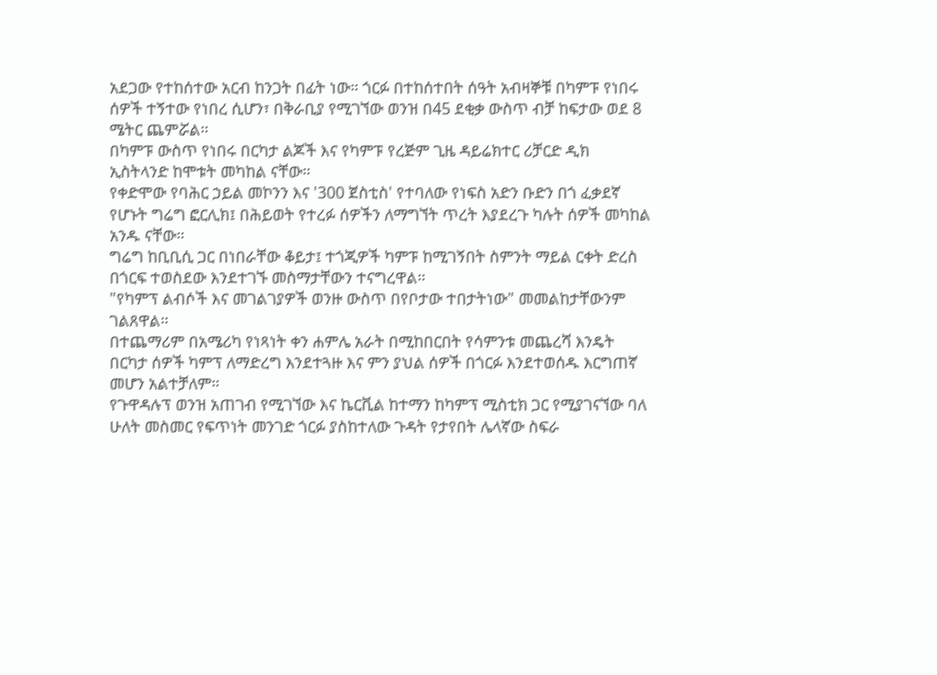አደጋው የተከሰተው አርብ ከንጋት በፊት ነው። ጎርፉ በተከሰተበት ሰዓት አብዛኞቹ በካምፑ የነበሩ ሰዎች ተኝተው የነበረ ሲሆን፣ በቅራቢያ የሚገኘው ወንዝ በ45 ደቂቃ ውስጥ ብቻ ከፍታው ወደ 8 ሜትር ጨምሯል።
በካምፑ ውስጥ የነበሩ በርካታ ልጆች እና የካምፑ የረጅም ጊዜ ዳይሬክተር ሪቻርድ ዲክ ኢስትላንድ ከሞቱት መካከል ናቸው።
የቀድሞው የባሕር ኃይል መኮንን እና '300 ጀስቲስ' የተባለው የነፍስ አድን ቡድን በጎ ፈቃደኛ የሆኑት ግሬግ ፎርሊክ፤ በሕይወት የተረፉ ሰዎችን ለማግኘት ጥረት እያደረጉ ካሉት ሰዎች መካከል አንዱ ናቸው።
ግሬግ ከቢቢሲ ጋር በነበራቸው ቆይታ፤ ተጎጂዎች ካምፑ ከሚገኝበት ስምንት ማይል ርቀት ድረስ በጎርፍ ተወስደው እንደተገኙ መስማታቸውን ተናግረዋል።
"የካምፕ ልብሶች እና መገልገያዎች ወንዙ ውስጥ በየቦታው ተበታትነው" መመልከታቸውንም ገልጸዋል።
በተጨማሪም በአሜሪካ የነጻነት ቀን ሐምሌ አራት በሚከበርበት የሳምንቱ መጨረሻ እንዴት በርካታ ሰዎች ካምፕ ለማድረግ እንደተጓዙ እና ምን ያህል ሰዎች በጎርፉ እንደተወሰዱ እርግጠኛ መሆን አልተቻለም።
የጉዋዳሉፕ ወንዝ አጠገብ የሚገኘው እና ኬርቪል ከተማን ከካምፕ ሚስቲክ ጋር የሚያገናኘው ባለ ሁለት መስመር የፍጥነት መንገድ ጎርፉ ያስከተለው ጉዳት የታየበት ሌላኛው ስፍራ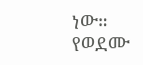ነው።
የወደሙ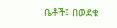ቤቶች፤ በወደቁ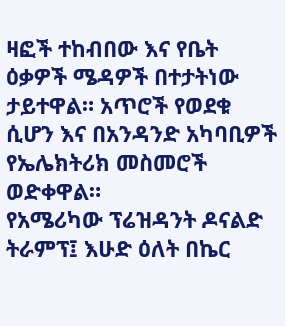ዛፎች ተከብበው እና የቤት ዕቃዎች ሜዳዎች በተታትነው ታይተዋል። አጥሮች የወደቁ ሲሆን እና በአንዳንድ አካባቢዎች የኤሌክትሪክ መስመሮች ወድቀዋል።
የአሜሪካው ፕሬዝዳንት ዶናልድ ትራምፕ፤ እሁድ ዕለት በኬር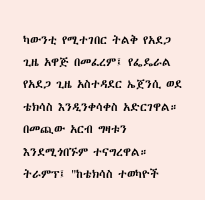ካውንቲ የሚተገበር ትልቅ የአደጋ ጊዜ አዋጅ በመፈረም፤ የፌዴራል የአደጋ ጊዜ አስተዳደር ኤጀንሲ ወደ ቴክሳስ እንዲንቀሳቀስ አድርገዋል። በመጪው አርብ ግዛቱን እንደሚጎበኙም ተናግረዋል።
ትራምፕ፤ "ከቴክሳስ ተወካዮች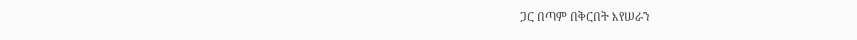ጋር በጣም በቅርበት እየሠራን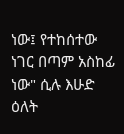ነው፤ የተከሰተው ነገር በጣም አስከፊ ነው" ሲሉ እሁድ ዕለት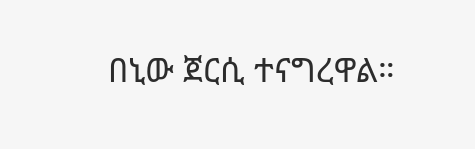በኒው ጀርሲ ተናግረዋል።